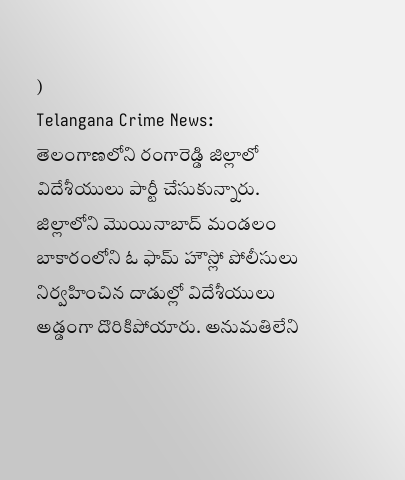)
Telangana Crime News: తెలంగాణలోని రంగారెడ్డి జిల్లాలో విదేశీయులు పార్టీ చేసుకున్నారు. జిల్లాలోని మొయినాబాద్ మండలం బాకారంలోని ఓ ఫామ్ హౌస్లో పోలీసులు నిర్వహించిన దాడుల్లో విదేశీయులు అడ్డంగా దొరికిపోయారు. అనుమతిలేని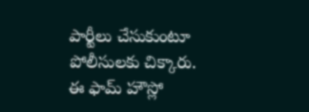పార్టీలు చేసుకుంటూ పోలీసులకు చిక్కారు. ఈ ఫామ్ హౌస్లో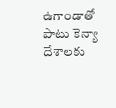ఉగాండాతో పాటు కెన్యా దేశాలకు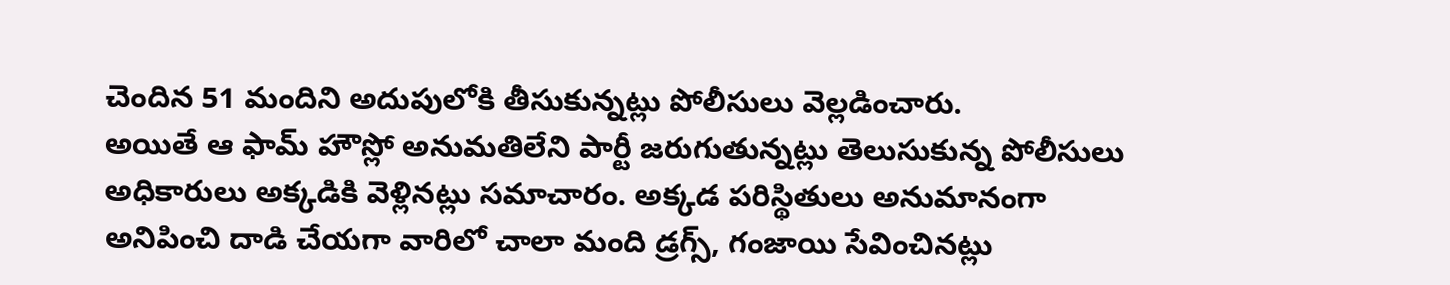చెందిన 51 మందిని అదుపులోకి తీసుకున్నట్లు పోలీసులు వెల్లడించారు.
అయితే ఆ ఫామ్ హౌస్లో అనుమతిలేని పార్టీ జరుగుతున్నట్లు తెలుసుకున్న పోలీసులు అధికారులు అక్కడికి వెళ్లినట్లు సమాచారం. అక్కడ పరిస్థితులు అనుమానంగా అనిపించి దాడి చేయగా వారిలో చాలా మంది డ్రగ్స్, గంజాయి సేవించినట్లు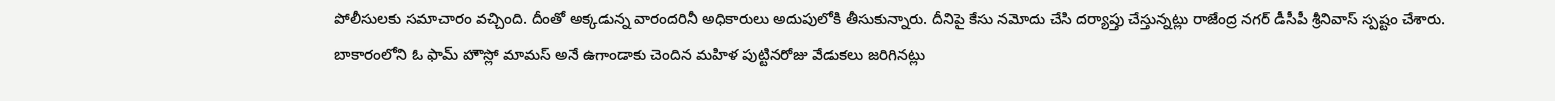పోలీసులకు సమాచారం వచ్చింది. దీంతో అక్కడున్న వారందరినీ అధికారులు అదుపులోకి తీసుకున్నారు. దీనిపై కేసు నమోదు చేసి దర్యాప్తు చేస్తున్నట్లు రాజేంద్ర నగర్ డీసీపీ శ్రీనివాస్ స్పష్టం చేశారు.
బాకారంలోని ఓ ఫామ్ హౌస్లో మామస్ అనే ఉగాండాకు చెందిన మహిళ పుట్టినరోజు వేడుకలు జరిగినట్లు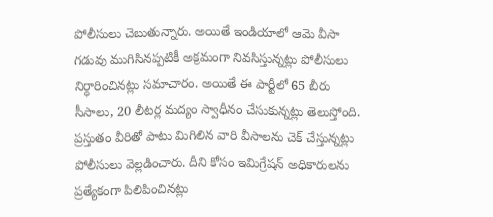పోలీసులు చెబుతున్నారు. అయితే ఇండియాలో ఆమె వీసా గడువు ముగిసినప్పటికీ అక్రమంగా నివసిస్తున్నట్లు పోలీసులు నిర్ధారించినట్లు సమాచారం. అయితే ఈ పార్టీలో 65 బీరు సీసాలు, 20 లీటర్ల మద్యం స్వాధీనం చేసుకున్నట్లు తెలుస్తోంది.
ప్రస్తుతం వీరితో పాటు మిగిలిన వారి వీసాలను చెక్ చేస్తున్నట్లు పోలీసులు వెల్లడించారు. దీని కోసం ఇమిగ్రేషన్ అధికారులను ప్రత్యేకంగా పిలిపించినట్లు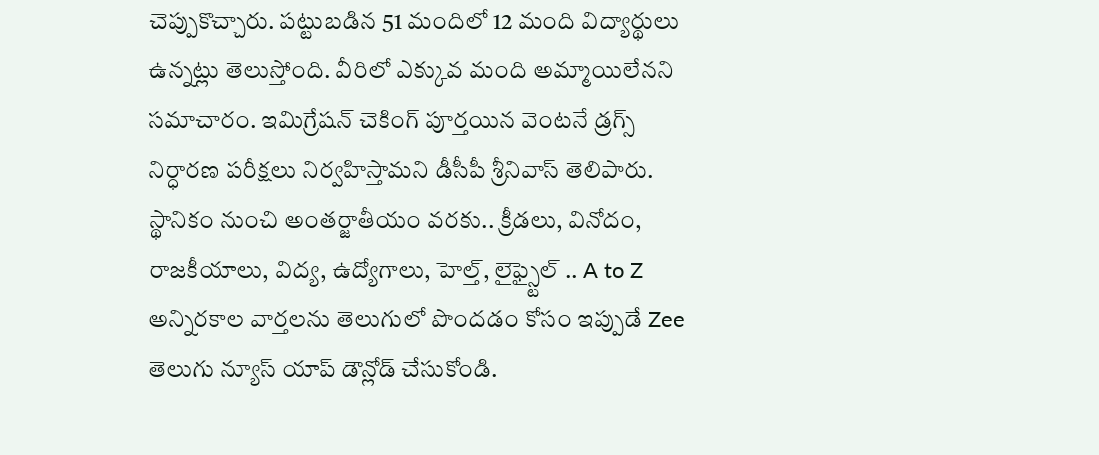చెప్పుకొచ్చారు. పట్టుబడిన 51 మందిలో 12 మంది విద్యార్థులు ఉన్నట్లు తెలుస్తోంది. వీరిలో ఎక్కువ మంది అమ్మాయిలేనని సమాచారం. ఇమిగ్రేషన్ చెకింగ్ పూర్తయిన వెంటనే డ్రగ్స్ నిర్ధారణ పరీక్షలు నిర్వహిస్తామని డీసీపీ శ్రీనివాస్ తెలిపారు.
స్థానికం నుంచి అంతర్జాతీయం వరకు.. క్రీడలు, వినోదం, రాజకీయాలు, విద్య, ఉద్యోగాలు, హెల్త్, లైఫ్స్టైల్ .. A to Z అన్నిరకాల వార్తలను తెలుగులో పొందడం కోసం ఇప్పుడే Zee తెలుగు న్యూస్ యాప్ డౌన్లోడ్ చేసుకోండి.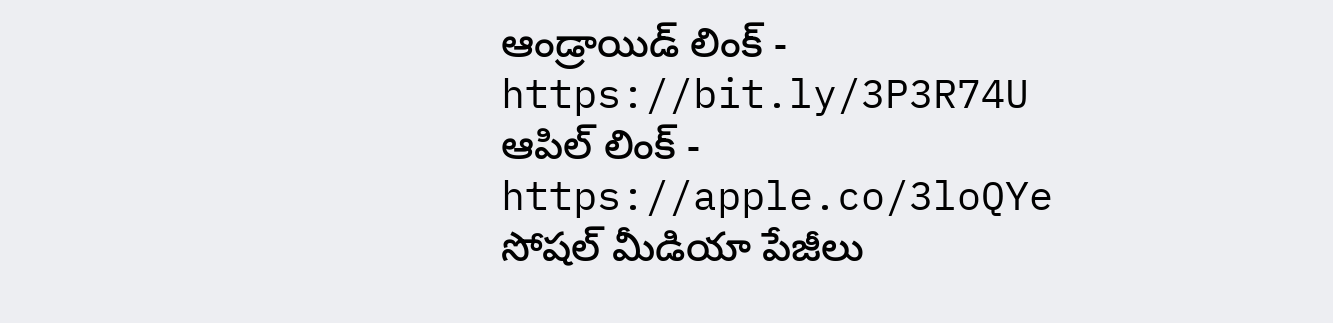ఆండ్రాయిడ్ లింక్ - https://bit.ly/3P3R74U
ఆపిల్ లింక్ - https://apple.co/3loQYe
సోషల్ మీడియా పేజీలు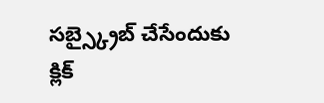సబ్స్క్రైబ్ చేసేందుకు క్లిక్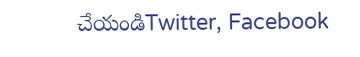చేయండిTwitter, Facebook